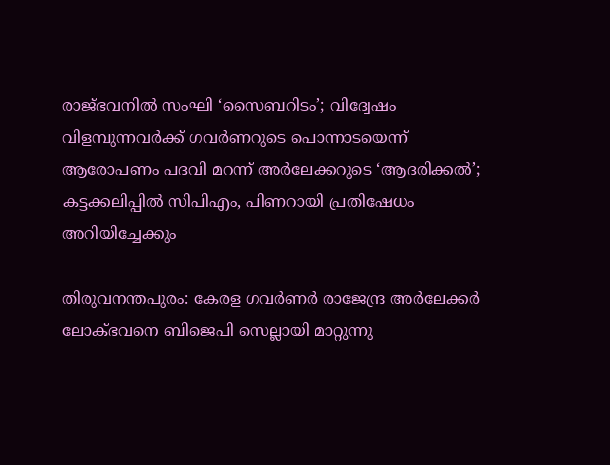രാജ്ഭവനില്‍ സംഘി ‘സൈബറിടം’; വിദ്വേഷം വിളമ്പുന്നവര്‍ക്ക് ഗവര്‍ണറുടെ പൊന്നാടയെന്ന് ആരോപണം പദവി മറന്ന് അര്‍ലേക്കറുടെ ‘ആദരിക്കല്‍’; കട്ടക്കലിപ്പില്‍ സിപിഎം, പിണറായി പ്രതിഷേധം അറിയിച്ചേക്കും

തിരുവനന്തപുരം: കേരള ഗവര്‍ണര്‍ രാജേന്ദ്ര അര്‍ലേക്കര്‍ ലോക്ഭവനെ ബിജെപി സെല്ലായി മാറ്റുന്നു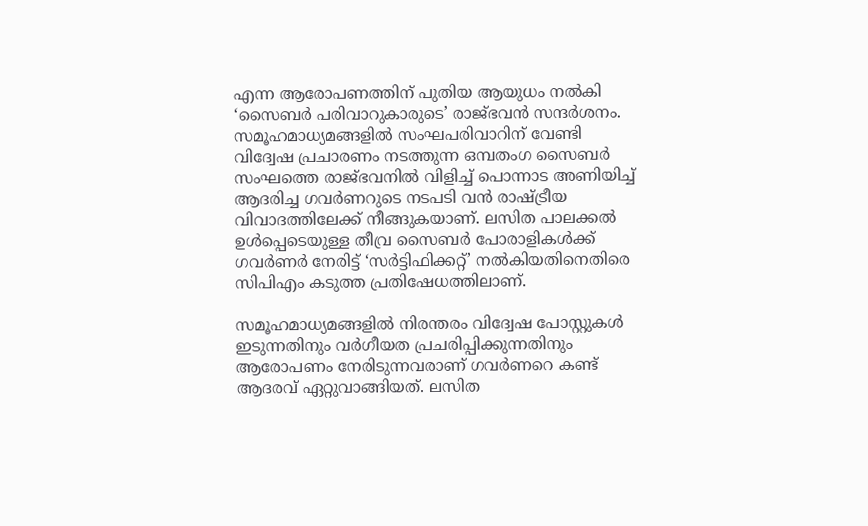എന്ന ആരോപണത്തിന് പുതിയ ആയുധം നല്‍കി ‘സൈബര്‍ പരിവാറുകാരുടെ’ രാജ്ഭവന്‍ സന്ദര്‍ശനം. സമൂഹമാധ്യമങ്ങളില്‍ സംഘപരിവാറിന് വേണ്ടി വിദ്വേഷ പ്രചാരണം നടത്തുന്ന ഒമ്പതംഗ സൈബര്‍ സംഘത്തെ രാജ്ഭവനില്‍ വിളിച്ച് പൊന്നാട അണിയിച്ച് ആദരിച്ച ഗവര്‍ണറുടെ നടപടി വന്‍ രാഷ്ട്രീയ വിവാദത്തിലേക്ക് നീങ്ങുകയാണ്. ലസിത പാലക്കല്‍ ഉള്‍പ്പെടെയുള്ള തീവ്ര സൈബര്‍ പോരാളികള്‍ക്ക് ഗവര്‍ണര്‍ നേരിട്ട് ‘സര്‍ട്ടിഫിക്കറ്റ്’ നല്‍കിയതിനെതിരെ സിപിഎം കടുത്ത പ്രതിഷേധത്തിലാണ്.

സമൂഹമാധ്യമങ്ങളില്‍ നിരന്തരം വിദ്വേഷ പോസ്റ്റുകള്‍ ഇടുന്നതിനും വര്‍ഗീയത പ്രചരിപ്പിക്കുന്നതിനും ആരോപണം നേരിടുന്നവരാണ് ഗവര്‍ണറെ കണ്ട് ആദരവ് ഏറ്റുവാങ്ങിയത്. ലസിത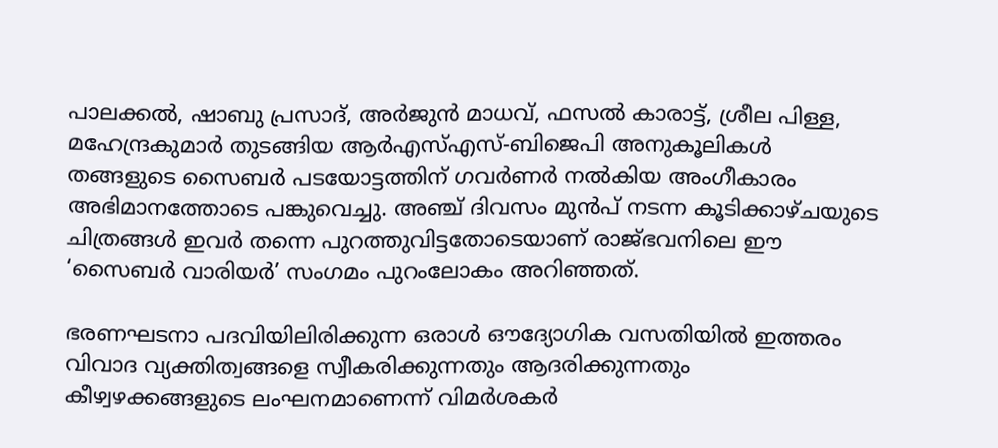പാലക്കല്‍, ഷാബു പ്രസാദ്, അര്‍ജുന്‍ മാധവ്, ഫസല്‍ കാരാട്ട്, ശ്രീല പിള്ള, മഹേന്ദ്രകുമാര്‍ തുടങ്ങിയ ആര്‍എസ്എസ്-ബിജെപി അനുകൂലികള്‍ തങ്ങളുടെ സൈബര്‍ പടയോട്ടത്തിന് ഗവര്‍ണര്‍ നല്‍കിയ അംഗീകാരം അഭിമാനത്തോടെ പങ്കുവെച്ചു. അഞ്ച് ദിവസം മുന്‍പ് നടന്ന കൂടിക്കാഴ്ചയുടെ ചിത്രങ്ങള്‍ ഇവര്‍ തന്നെ പുറത്തുവിട്ടതോടെയാണ് രാജ്ഭവനിലെ ഈ ‘സൈബര്‍ വാരിയര്‍’ സംഗമം പുറംലോകം അറിഞ്ഞത്.

ഭരണഘടനാ പദവിയിലിരിക്കുന്ന ഒരാള്‍ ഔദ്യോഗിക വസതിയില്‍ ഇത്തരം വിവാദ വ്യക്തിത്വങ്ങളെ സ്വീകരിക്കുന്നതും ആദരിക്കുന്നതും കീഴ്വഴക്കങ്ങളുടെ ലംഘനമാണെന്ന് വിമര്‍ശകര്‍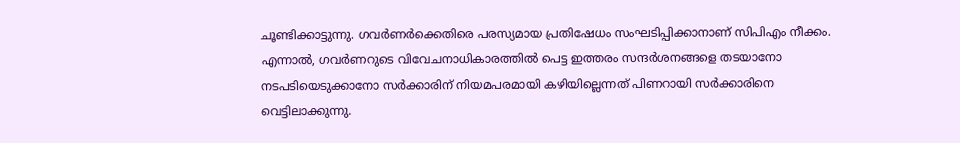ചൂണ്ടിക്കാട്ടുന്നു. ഗവര്‍ണര്‍ക്കെതിരെ പരസ്യമായ പ്രതിഷേധം സംഘടിപ്പിക്കാനാണ് സിപിഎം നീക്കം. എന്നാല്‍, ഗവര്‍ണറുടെ വിവേചനാധികാരത്തില്‍ പെട്ട ഇത്തരം സന്ദര്‍ശനങ്ങളെ തടയാനോ നടപടിയെടുക്കാനോ സര്‍ക്കാരിന് നിയമപരമായി കഴിയില്ലെന്നത് പിണറായി സര്‍ക്കാരിനെ വെട്ടിലാക്കുന്നു.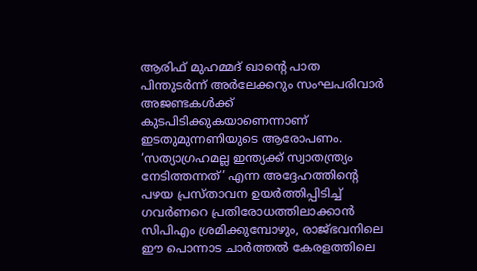ആരിഫ് മുഹമ്മദ് ഖാന്റെ പാത പിന്തുടര്‍ന്ന് അര്‍ലേക്കറും സംഘപരിവാര്‍ അജണ്ടകള്‍ക്ക് കുടപിടിക്കുകയാണെന്നാണ് ഇടതുമുന്നണിയുടെ ആരോപണം. ‘സത്യാഗ്രഹമല്ല ഇന്ത്യക്ക് സ്വാതന്ത്ര്യം നേടിത്തന്നത്’ എന്ന അദ്ദേഹത്തിന്റെ പഴയ പ്രസ്താവന ഉയര്‍ത്തിപ്പിടിച്ച് ഗവര്‍ണറെ പ്രതിരോധത്തിലാക്കാന്‍ സിപിഎം ശ്രമിക്കുമ്പോഴും, രാജ്ഭവനിലെ ഈ പൊന്നാട ചാര്‍ത്തല്‍ കേരളത്തിലെ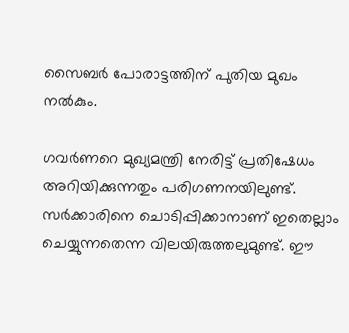സൈബര്‍ പോരാട്ടത്തിന് പുതിയ മുഖം നല്‍കും.

ഗവര്‍ണറെ മുഖ്യമന്ത്രി നേരിട്ട് പ്രതിഷേധം അറിയിക്കുന്നതും പരിഗണനയിലുണ്ട്. സര്‍ക്കാരിനെ ചൊടിപ്പിക്കാനാണ് ഇതെല്ലാം ചെയ്യുന്നതെന്ന വിലയിരുത്തലുമുണ്ട്. ഈ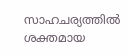സാഹചര്യത്തില്‍ ശക്തമായ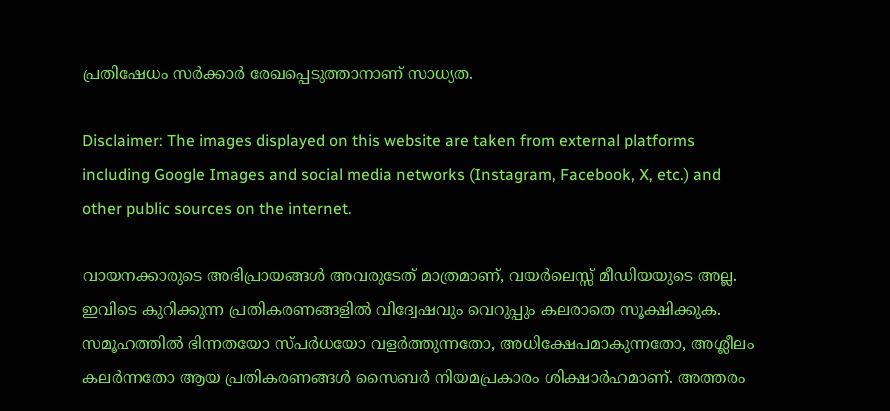പ്രതിഷേധം സര്‍ക്കാര്‍ രേഖപ്പെടുത്താനാണ് സാധ്യത.

Disclaimer: The images displayed on this website are taken from external platforms including Google Images and social media networks (Instagram, Facebook, X, etc.) and other public sources on the internet.

വായനക്കാരുടെ അഭിപ്രായങ്ങള്‍ അവരുടേത് മാത്രമാണ്, വയർലെസ്സ് മീഡിയയുടെ അല്ല. ഇവിടെ കുറിക്കുന്ന പ്രതികരണങ്ങളിൽ വിദ്വേഷവും വെറുപ്പും കലരാതെ സൂക്ഷിക്കുക. സമൂഹത്തിൽ ഭിന്നതയോ സ്‌പർധയോ വളർത്തുന്നതോ, അധിക്ഷേപമാകുന്നതോ, അശ്ലീലം കലർന്നതോ ആയ പ്രതികരണങ്ങൾ സൈബർ നിയമപ്രകാരം ശിക്ഷാർഹമാണ്. അത്തരം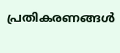പ്രതികരണങ്ങൾ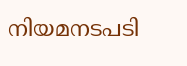നിയമനടപടി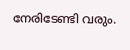നേരിടേണ്ടി വരും.